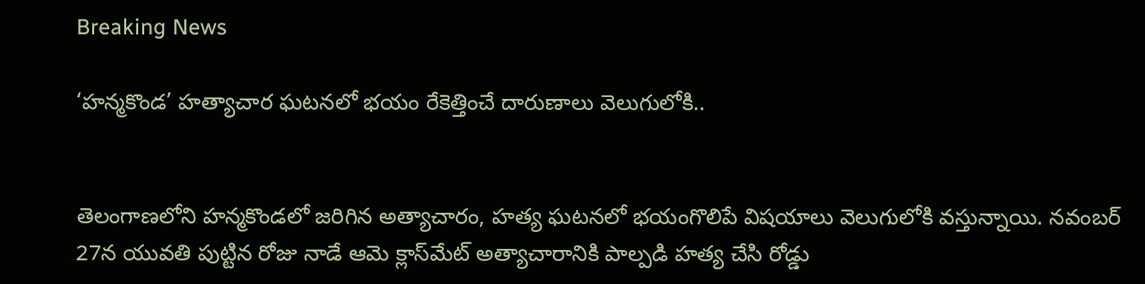Breaking News

‘హన్మకొండ’ హత్యాచార ఘటనలో భయం రేకెత్తించే దారుణాలు వెలుగులోకి..


తెలంగాణలోని హన్మకొండలో జరిగిన అత్యాచారం, హత్య ఘటనలో భయంగొలిపే విషయాలు వెలుగులోకి వస్తున్నాయి. నవంబర్ 27న యువతి పుట్టిన రోజు నాడే ఆమె క్లాస్‌మేట్ అత్యాచారానికి పాల్పడి హత్య చేసి రోడ్డు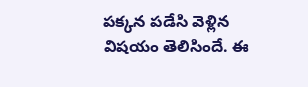పక్కన పడేసి వెళ్లిన విషయం తెలిసిందే. ఈ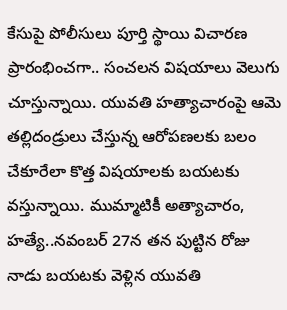కేసుపై పోలీసులు పూర్తి స్థాయి విచారణ ప్రారంభించగా.. సంచలన విషయాలు వెలుగు చూస్తున్నాయి. యువతి హత్యాచారంపై ఆమె తల్లిదండ్రులు చేస్తున్న ఆరోపణలకు బలం చేకూరేలా కొత్త విషయాలకు బయటకు వస్తున్నాయి. ముమ్మాటికీ అత్యాచారం, హత్యే..నవంబర్ 27న తన పుట్టిన రోజు నాడు బయటకు వెళ్లిన యువతి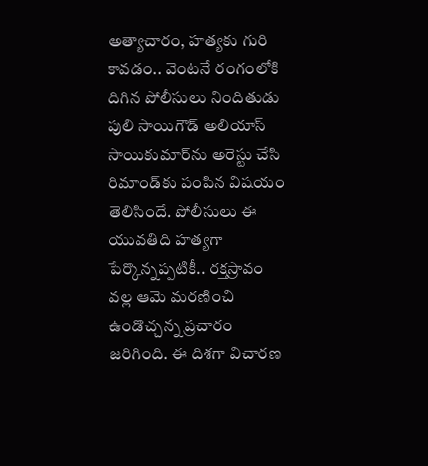అత్యాచారం, హత్యకు గురి కావడం.. వెంటనే రంగంలోకి దిగిన పోలీసులు నిందితుడు పులి సాయిగౌడ్‌ అలియాస్‌ సాయికుమార్‌ను అరెస్టు చేసి రిమాండ్‌కు పంపిన విషయం తెలిసిందే. పోలీసులు ఈ యువతిది హత్యగా పేర్కొన్నప్పటికీ.. రక్తస్రావం వల్ల ఆమె మరణించి ఉండొచ్చన్న ప్రచారం జరిగింది. ఈ దిశగా విచారణ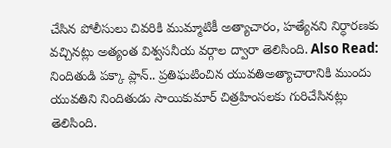చేసిన పోలీసులు చివరికి ముమ్మాటికీ అత్యాచారం, హత్యేనని నిర్ధారణకు వచ్చినట్లు అత్యంత విశ్వసనీయ వర్గాల ద్వారా తెలిసింది. Also Read: నిందితుడి పక్కా ప్లాన్‌.. ప్రతిఘటించిన యువతిఅత్యాచారానికి ముందు యువతిని నిందితుడు సాయికుమార్‌ చిత్రహింసలకు గురిచేసినట్లు తెలిసింది.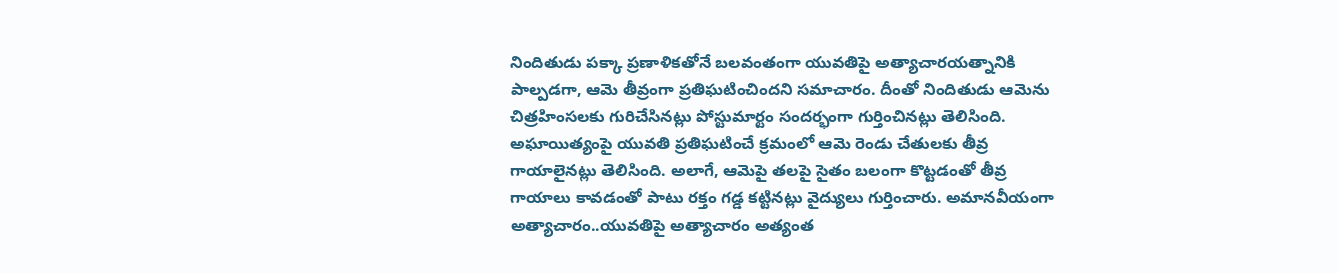నిందితుడు పక్కా ప్రణాళికతోనే బలవంతంగా యువతిపై అత్యాచారయత్నానికి పాల్పడగా, ఆమె తీవ్రంగా ప్రతిఘటించిందని సమాచారం. దీంతో నిందితుడు ఆమెను చిత్రహింసలకు గురిచేసినట్లు పోస్టుమార్టం సందర్భంగా గుర్తించినట్లు తెలిసింది. అఘాయిత్యంపై యువతి ప్రతిఘటించే క్రమంలో ఆమె రెండు చేతులకు తీవ్ర గాయాలైనట్లు తెలిసింది. అలాగే, ఆమెపై తలపై సైతం బలంగా కొట్టడంతో తీవ్ర గాయాలు కావడంతో పాటు రక్తం గడ్డ కట్టినట్లు వైద్యులు గుర్తించారు. అమానవీయంగా అత్యాచారం..యువతిపై అత్యాచారం అత్యంత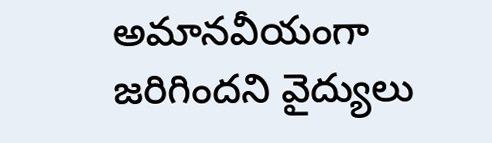అమానవీయంగా జరిగిందని వైద్యులు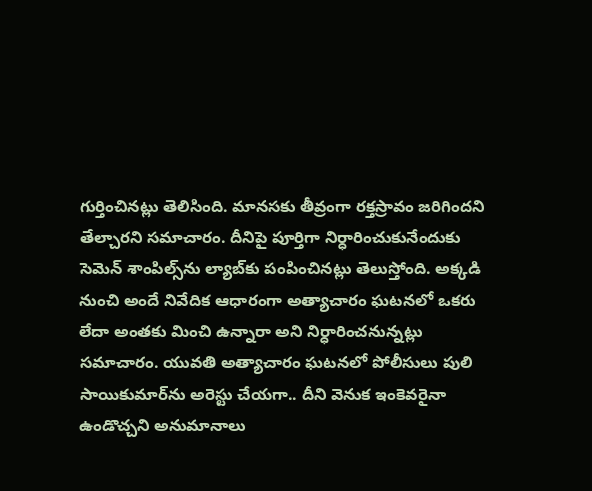గుర్తించినట్లు తెలిసింది. మానసకు తీవ్రంగా రక్తస్రావం జరిగిందని తేల్చారని సమాచారం. దీనిపై పూర్తిగా నిర్ధారించుకునేందుకు సెమెన్‌ శాంపిల్స్‌ను ల్యాబ్‌కు పంపించినట్లు తెలుస్తోంది. అక్కడి నుంచి అందే నివేదిక ఆధారంగా అత్యాచారం ఘటనలో ఒకరు లేదా అంతకు మించి ఉన్నారా అని నిర్ధారించనున్నట్లు సమాచారం. యువతి అత్యాచారం ఘటనలో పోలీసులు పులి సాయికుమార్‌ను అరెస్టు చేయగా.. దీని వెనుక ఇంకెవరైనా ఉండొచ్చని అనుమానాలు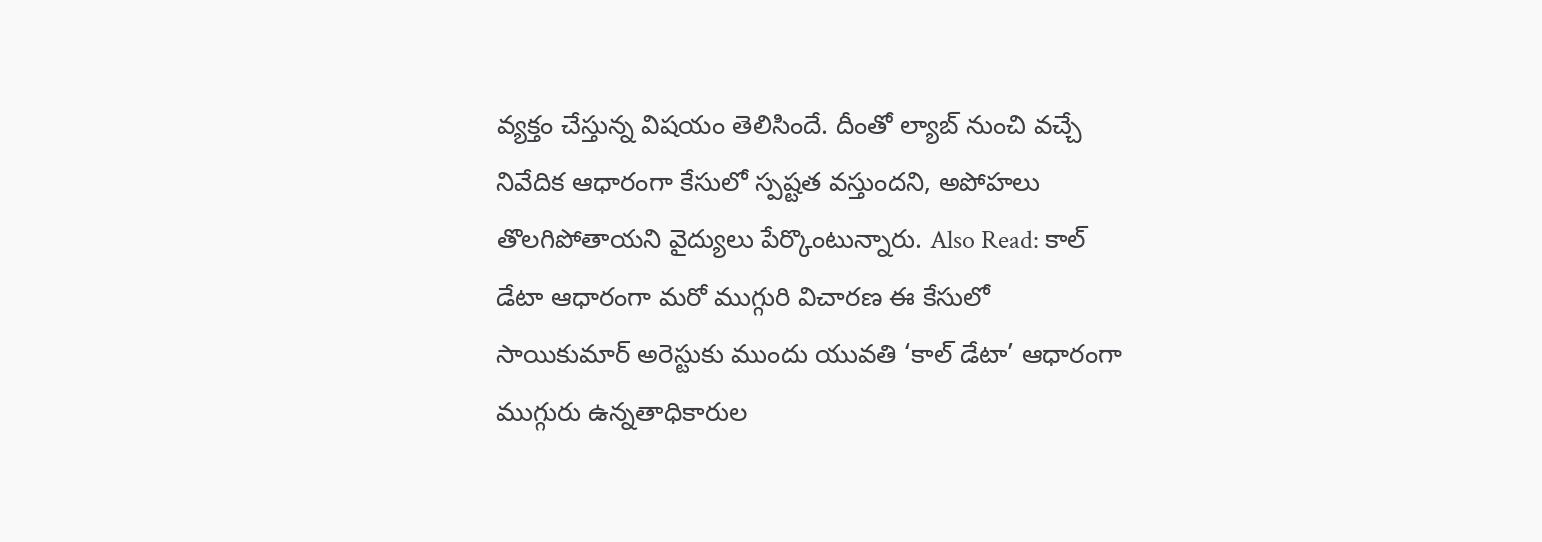వ్యక్తం చేస్తున్న విషయం తెలిసిందే. దీంతో ల్యాబ్ నుంచి వచ్చే నివేదిక ఆధారంగా కేసులో స్పష్టత వస్తుందని, అపోహలు తొలగిపోతాయని వైద్యులు పేర్కొంటున్నారు. Also Read: కాల్ డేటా ఆధారంగా మరో ముగ్గురి విచారణ ఈ కేసులో సాయికుమార్‌ అరెస్టుకు ముందు యువతి ‘కాల్‌ డేటా’ ఆధారంగా ముగ్గురు ఉన్నతాధికారుల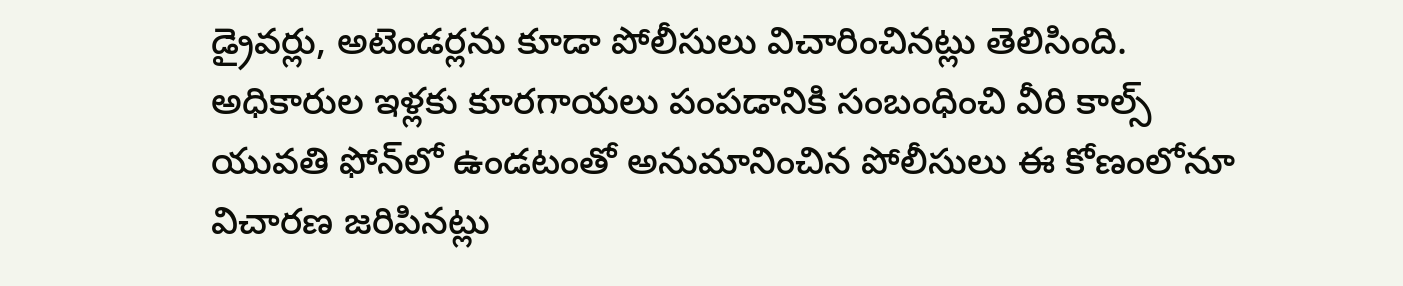డ్రైవర్లు, అటెండర్లను కూడా పోలీసులు విచారించినట్లు తెలిసింది. అధికారుల ఇళ్లకు కూరగాయలు పంపడానికి సంబంధించి వీరి కాల్స్‌ యువతి ఫోన్‌లో ఉండటంతో అనుమానించిన పోలీసులు ఈ కోణంలోనూ విచారణ జరిపినట్లు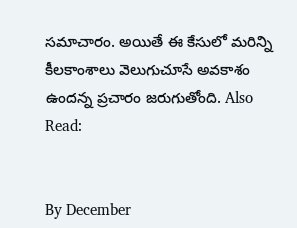సమాచారం. అయితే ఈ కేసులో మరిన్ని కీలకాంశాలు వెలుగుచూసే అవకాశం ఉందన్న ప్రచారం జరుగుతోంది. Also Read:


By December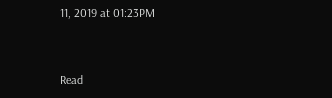11, 2019 at 01:23PM


Read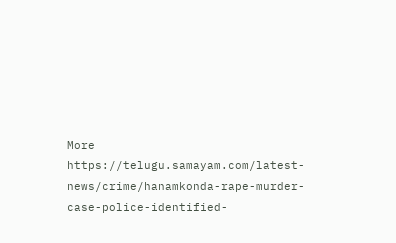More https://telugu.samayam.com/latest-news/crime/hanamkonda-rape-murder-case-police-identified-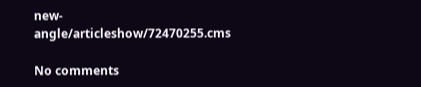new-angle/articleshow/72470255.cms

No comments